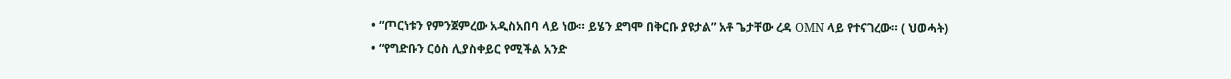• “ጦርነቱን የምንጀምረው አዲስአበባ ላይ ነው። ይሄን ደግሞ በቅርቡ ያዩታል” አቶ ጌታቸው ረዳ OMN ላይ የተናገረው። ( ህወሓት)
• “የግድቡን ርዕስ ሊያስቀይር የሚችል አንድ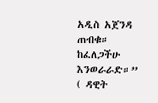አዲስ አጀንዳ ጠብቁ። ከፈለጋችሁ እንወራራድ።” ( ዳዊት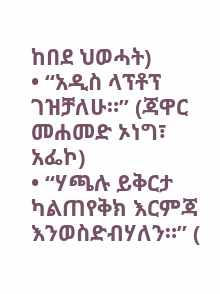ከበደ ህወሓት)
• “አዲስ ላፕቶፕ ገዝቻለሁ።” (ጃዋር መሐመድ ኦነግ፣ አፌኮ)
• “ሃጫሉ ይቅርታ ካልጠየቅክ እርምጃ እንወስድብሃለን።” (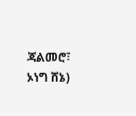ጃልመሮ፣ ኦነግ ሸኔ)